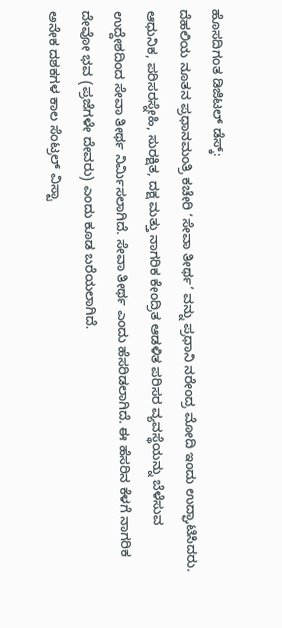ಹೊಸದಿಗಂತ ಡಿಜಿಟಲ್ ಡೆಸ್ಕ್:
ದೆಹಲಿಯ ನೂತನ ಪ್ರಧಾನಮಂತ್ರಿ ಕಚೇರಿ ‘ಸೇವಾ ತೀರ್ಥ’ ವನ್ನು ಪ್ರಧಾನಿ ನರೇಂದ್ರ ಮೋದಿ ಇಂದು ಉದ್ಘಾಟಿಸಿದರು.
ಆಧುನಿಕ, ಪರಿಸರಸ್ನೇಹಿ, ಸುರಕ್ಷಿತ, ದಕ್ಷ ಮತ್ತು ನಾಗರಿಕ ಕೇಂದ್ರಿತ ಆಡಳಿತ ಪರಿಸರ ವ್ಯವಸ್ಥೆಯನ್ನು ಬೆಳೆಸುವ ಉದ್ದೇಶದಿಂದ ಸೇವಾ ತೀರ್ಥ ನಿರ್ಮಿಸಲಾಗಿದೆ. ಸೇವಾ ತೀರ್ಥ ಎಂದು ಹೆಸರಿಡಲಾಗಿದೆ. ಈ ಹೆಸರಿನ ಕೆಳಗೆ ನಾಗರಿಕ ದೇವೋ ಭವ (ಪ್ರಜೆಗಳೇ ದೇವರು) ಎಂದು ಕೂಡ ಬರೆಯಲಾಗಿದೆ.
ಅನೇಕ ದಶಕಗಳ ಕಾಲ ಸೆಂಟ್ರಲ್ ವಿಸ್ಟಾ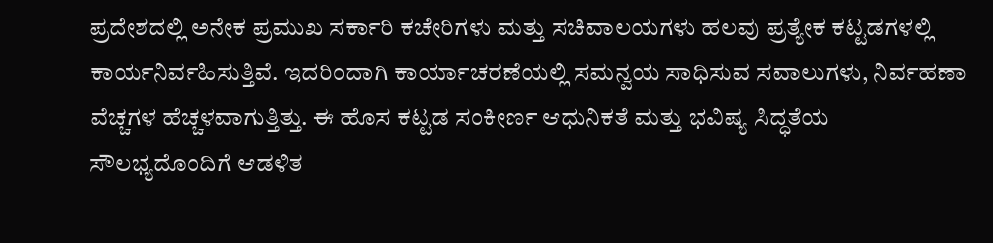ಪ್ರದೇಶದಲ್ಲಿ ಅನೇಕ ಪ್ರಮುಖ ಸರ್ಕಾರಿ ಕಚೇರಿಗಳು ಮತ್ತು ಸಚಿವಾಲಯಗಳು ಹಲವು ಪ್ರತ್ಯೇಕ ಕಟ್ಟಡಗಳಲ್ಲಿ ಕಾರ್ಯನಿರ್ವಹಿಸುತ್ತಿವೆ. ಇದರಿಂದಾಗಿ ಕಾರ್ಯಾಚರಣೆಯಲ್ಲಿ ಸಮನ್ವಯ ಸಾಧಿಸುವ ಸವಾಲುಗಳು, ನಿರ್ವಹಣಾ ವೆಚ್ಚಗಳ ಹೆಚ್ಚಳವಾಗುತ್ತಿತ್ತು. ಈ ಹೊಸ ಕಟ್ಟಡ ಸಂಕೀರ್ಣ ಆಧುನಿಕತೆ ಮತ್ತು ಭವಿಷ್ಯ ಸಿದ್ಧತೆಯ ಸೌಲಭ್ಯದೊಂದಿಗೆ ಆಡಳಿತ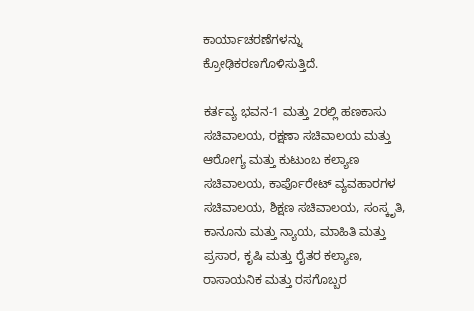ಕಾರ್ಯಾಚರಣೆಗಳನ್ನು ಕ್ರೋಢಿಕರಣಗೊಳಿಸುತ್ತಿದೆ.

ಕರ್ತವ್ಯ ಭವನ-1 ಮತ್ತು 2ರಲ್ಲಿ ಹಣಕಾಸು ಸಚಿವಾಲಯ, ರಕ್ಷಣಾ ಸಚಿವಾಲಯ ಮತ್ತು ಆರೋಗ್ಯ ಮತ್ತು ಕುಟುಂಬ ಕಲ್ಯಾಣ ಸಚಿವಾಲಯ, ಕಾರ್ಪೊರೇಟ್ ವ್ಯವಹಾರಗಳ ಸಚಿವಾಲಯ, ಶಿಕ್ಷಣ ಸಚಿವಾಲಯ, ಸಂಸ್ಕೃತಿ, ಕಾನೂನು ಮತ್ತು ನ್ಯಾಯ, ಮಾಹಿತಿ ಮತ್ತು ಪ್ರಸಾರ, ಕೃಷಿ ಮತ್ತು ರೈತರ ಕಲ್ಯಾಣ, ರಾಸಾಯನಿಕ ಮತ್ತು ರಸಗೊಬ್ಬರ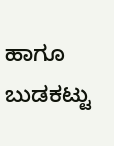ಹಾಗೂ ಬುಡಕಟ್ಟು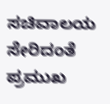ಸಚಿವಾಲಯ ಸೇರಿದಂತೆ ಪ್ರಮುಖ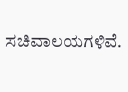ಸಚಿವಾಲಯಗಳಿವೆ.